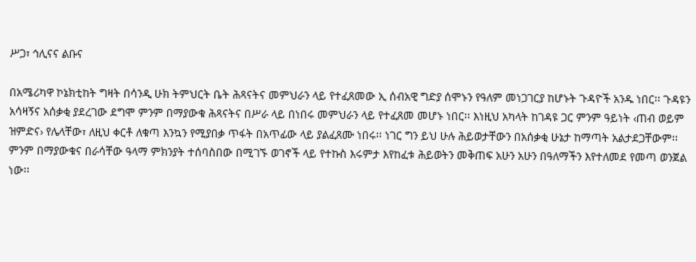ሥጋ፣ ኅሊናና ልቡና

በአሜሪካዋ ኮኔክቲከት ግዛት በሳንዲ ሁክ ትምህርት ቤት ሕጻናትና መምህራን ላይ የተፈጸመው ኢ ሰብአዊ ግድያ ሰሞኑን የዓለም መነጋገርያ ከሆኑት ጉዳዮች አንዱ ነበር፡፡ ጉዳዩን አሳዛኝና አሰቃቂ ያደረገው ደግሞ ምንም በማያውቁ ሕጻናትና በሥራ ላይ በነበሩ መምህራን ላይ የተፈጸመ መሆኑ ነበር፡፡ እነዚህ አካላት ከገዳዩ ጋር ምንም ዓይነት ‹ጠብ ወይም ዝምድና› የሌላቸው፣ ለዚህ ቀርቶ ለቁጣ እንኳን የሚያበቃ ጥፋት በአጥፊው ላይ ያልፈጸሙ ነበሩ፡፡ ነገር ግን ይህ ሁሉ ሕይወታቸውን በአሰቃቂ ሁኔታ ከማጣት አልታደጋቸውም፡፡
ምንም በማያውቁና በራሳቸው ዓላማ ምክንያት ተሰባስበው በሚገኙ ወገኖች ላይ የተኩስ እሩምታ እየከፈቱ ሕይወትን መቅጠፍ አሁን አሁን በዓለማችን እየተለመደ የመጣ ወንጀል ነው፡፡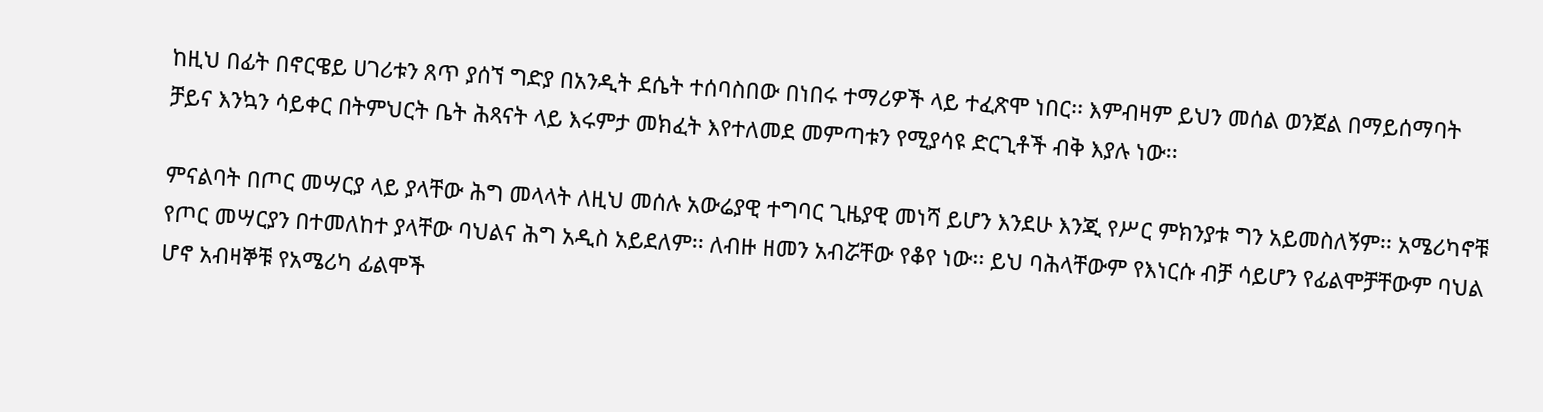ከዚህ በፊት በኖርዌይ ሀገሪቱን ጸጥ ያሰኘ ግድያ በአንዲት ደሴት ተሰባስበው በነበሩ ተማሪዎች ላይ ተፈጽሞ ነበር፡፡ እምብዛም ይህን መሰል ወንጀል በማይሰማባት ቻይና እንኳን ሳይቀር በትምህርት ቤት ሕጻናት ላይ እሩምታ መክፈት እየተለመደ መምጣቱን የሚያሳዩ ድርጊቶች ብቅ እያሉ ነው፡፡

ምናልባት በጦር መሣርያ ላይ ያላቸው ሕግ መላላት ለዚህ መሰሉ አውሬያዊ ተግባር ጊዜያዊ መነሻ ይሆን እንደሁ እንጂ የሥር ምክንያቱ ግን አይመስለኝም፡፡ አሜሪካኖቹ የጦር መሣርያን በተመለከተ ያላቸው ባህልና ሕግ አዲስ አይደለም፡፡ ለብዙ ዘመን አብሯቸው የቆየ ነው፡፡ ይህ ባሕላቸውም የእነርሱ ብቻ ሳይሆን የፊልሞቻቸውም ባህል ሆኖ አብዛኞቹ የአሜሪካ ፊልሞች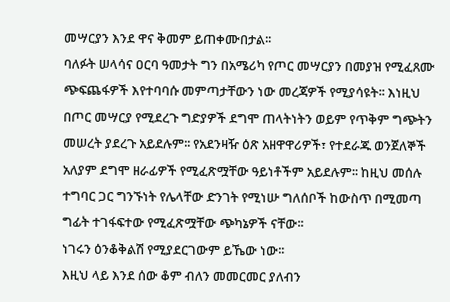መሣርያን እንደ ዋና ቅመም ይጠቀሙበታል፡፡
ባለፉት ሠላሳና ዐርባ ዓመታት ግን በአሜሪካ የጦር መሣርያን በመያዝ የሚፈጸሙ ጭፍጨፋዎች እየተባባሱ መምጣታቸውን ነው መረጃዎች የሚያሳዩት፡፡ እነዚህ በጦር መሣርያ የሚደረጉ ግድያዎች ደግሞ ጠላትነትን ወይም የጥቅም ግጭትን መሠረት ያደረጉ አይደሉም፡፡ የአደንዛዥ ዕጽ አዘዋዋሪዎች፣ የተደራጁ ወንጀለኞች አለያም ደግሞ ዘራፊዎች የሚፈጽሟቸው ዓይነቶችም አይደሉም፡፡ ከዚህ መሰሉ ተግባር ጋር ግንኙነት የሌላቸው ድንገት የሚነሡ ግለሰቦች ከውስጥ በሚመጣ ግፊት ተገፋፍተው የሚፈጽሟቸው ጭካኔዎች ናቸው፡፡
ነገሩን ዕንቆቅልሽ የሚያደርገውም ይኼው ነው፡፡
እዚህ ላይ እንደ ሰው ቆም ብለን መመርመር ያለብን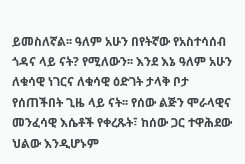ይመስለኛል፡፡ ዓለም አሁን በየትኛው የአስተሳሰብ ጎዳና ላይ ናት? የሚለውን፡፡ እንደ እኔ ዓለም አሁን ለቁሳዊ ነገርና ለቁሳዊ ዕድገት ታላቅ ቦታ የሰጠችበት ጊዜ ላይ ናት፡፡ የሰው ልጅን ሞራላዊና መንፈሳዊ እሴቶች የቀረጹት፣ ከሰው ጋር ተዋሕደው ህልው እንዲሆኑም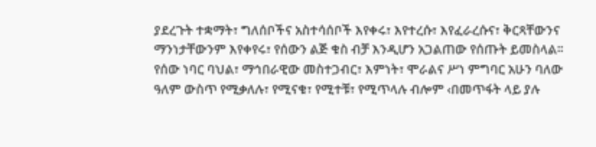ያደረጉት ተቋማት፣ ግለሰቦችና አስተሳሰቦች እየቀሩ፣ እየተረሱ፣ እየፈራረሱና፣ ቅርጻቸውንና ማንነታቸውንም እየቀየሩ፣ የሰውን ልጅ ቁስ ብቻ እንዲሆን አጋልጠው የሰጡት ይመስላል፡፡
የሰው ነባር ባህል፣ ማኅበራዊው መስተጋብር፣ እምነት፣ ሞራልና ሥነ ምግባር አሁን ባለው ዓለም ውስጥ የሚቃለሉ፣ የሚናቁ፣ የሚተቹ፣ የሚጥላሉ ብሎም ‹በመጥፋት ላይ ያሉ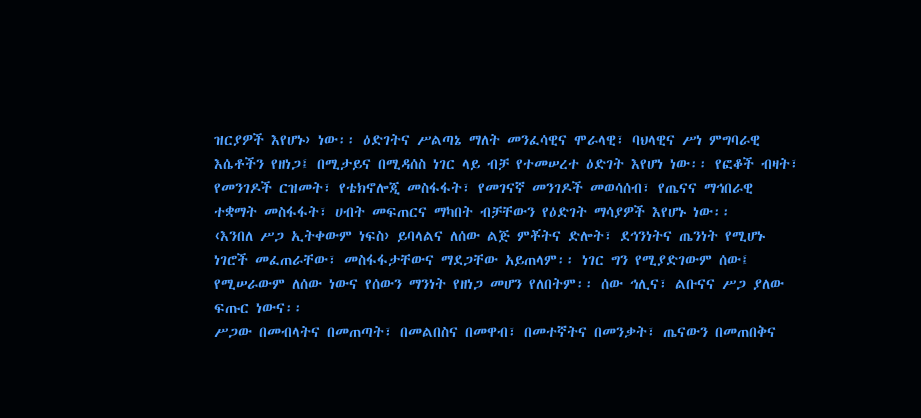ዝርያዎች እየሆኑ› ነው፡፡ ዕድገትና ሥልጣኔ ማለት መንፈሳዊና ሞራላዊ፣ ባህላዊና ሥነ ምግባራዊ እሴቶችን የዘነጋ፤ በሚታይና በሚዳሰስ ነገር ላይ ብቻ የተመሠረተ ዕድገት እየሆነ ነው፡፡ የፎቆች ብዛት፣ የመንገዶች ርዝመት፣ የቴክኖሎጂ መስፋፋት፣ የመገናኛ መንገዶች መወሳሰብ፣ የጤናና ማኅበራዊ ተቋማት መስፋፋት፣ ሀብት መፍጠርና ማካበት ብቻቸውን የዕድገት ማሳያዎች እየሆኑ ነው፡፡
‹እንበለ ሥጋ ኢትቀውም ነፍስ› ይባላልና ለሰው ልጅ ምቾትና ድሎት፣ ደኅንነትና ጤንነት የሚሆኑ ነገሮች መፈጠራቸው፣ መስፋፋታቸውና ማደጋቸው አይጠላም፡፡ ነገር ግን የሚያድገውም ሰው፤ የሚሠራውም ለሰው ነውና የሰውን ማንነት የዘነጋ መሆን የለበትም፡፡ ሰው ኅሊና፣ ልቡናና ሥጋ ያለው ፍጡር ነውና፡፡
ሥጋው በመብላትና በመጠጣት፣ በመልበስና በመዋብ፣ በመተኛትና በመንቃት፣ ጤናውን በመጠበቅና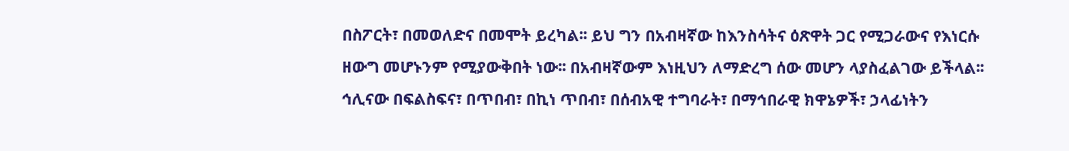በስፖርት፣ በመወለድና በመሞት ይረካል፡፡ ይህ ግን በአብዛኛው ከእንስሳትና ዕጽዋት ጋር የሚጋራውና የእነርሱ ዘውግ መሆኑንም የሚያውቅበት ነው፡፡ በአብዛኛውም እነዚህን ለማድረግ ሰው መሆን ላያስፈልገው ይችላል፡፡
ኅሊናው በፍልስፍና፣ በጥበብ፣ በኪነ ጥበብ፣ በሰብአዊ ተግባራት፣ በማኅበራዊ ክዋኔዎች፣ ኃላፊነትን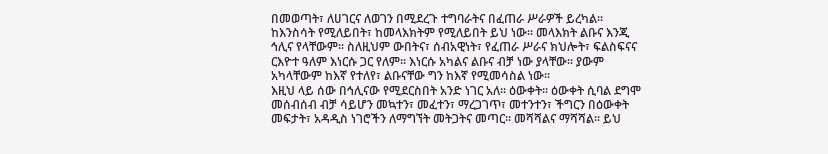በመወጣት፣ ለሀገርና ለወገን በሚደረጉ ተግባራትና በፈጠራ ሥራዎች ይረካል፡፡ ከእንስሳት የሚለይበት፣ ከመላእክትም የሚለይበት ይህ ነው፡፡ መላእክት ልቡና እንጂ ኅሊና የላቸውም፡፡ ስለዚህም ውበትና፣ ሰብአዊነት፣ የፈጠራ ሥራና ክህሎት፣ ፍልስፍናና ርእዮተ ዓለም እነርሱ ጋር የለም፡፡ እነርሱ አካልና ልቡና ብቻ ነው ያላቸው፡፡ ያውም አካላቸውም ከእኛ የተለየ፣ ልቡናቸው ግን ከእኛ የሚመሳስል ነው፡፡
እዚህ ላይ ሰው በኅሊናው የሚደርስበት አንድ ነገር አለ፡፡ ዕውቀት፡፡ ዕውቀት ሲባል ደግሞ መሰብሰብ ብቻ ሳይሆን መኳተን፣ መፈተን፣ ማረጋገጥ፣ መተንተን፣ ችግርን በዕውቀት መፍታት፣ አዳዲስ ነገሮችን ለማግኘት መትጋትና መጣር፡፡ መሻሻልና ማሻሻል፡፡ ይህ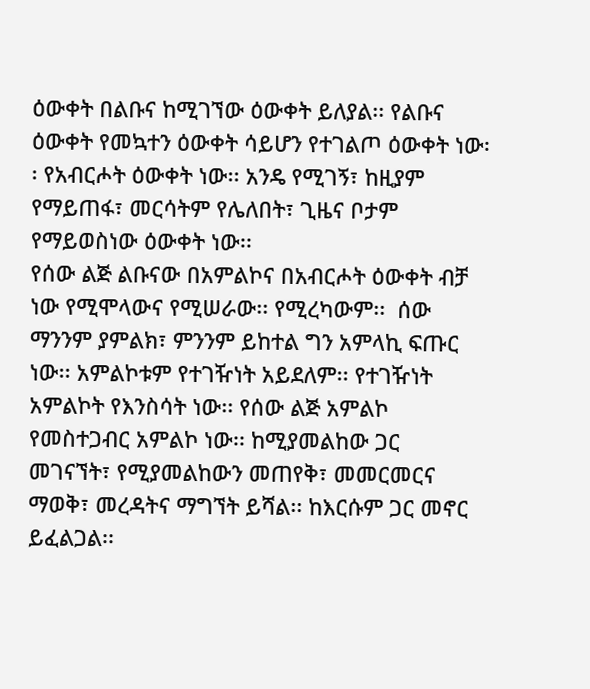ዕውቀት በልቡና ከሚገኘው ዕውቀት ይለያል፡፡ የልቡና ዕውቀት የመኳተን ዕውቀት ሳይሆን የተገልጦ ዕውቀት ነው፡፡ የአብርሖት ዕውቀት ነው፡፡ አንዴ የሚገኝ፣ ከዚያም የማይጠፋ፣ መርሳትም የሌለበት፣ ጊዜና ቦታም የማይወስነው ዕውቀት ነው፡፡
የሰው ልጅ ልቡናው በአምልኮና በአብርሖት ዕውቀት ብቻ ነው የሚሞላውና የሚሠራው፡፡ የሚረካውም፡፡  ሰው ማንንም ያምልክ፣ ምንንም ይከተል ግን አምላኪ ፍጡር ነው፡፡ አምልኮቱም የተገዥነት አይደለም፡፡ የተገዥነት አምልኮት የእንስሳት ነው፡፡ የሰው ልጅ አምልኮ የመስተጋብር አምልኮ ነው፡፡ ከሚያመልከው ጋር መገናኘት፣ የሚያመልከውን መጠየቅ፣ መመርመርና ማወቅ፣ መረዳትና ማግኘት ይሻል፡፡ ከእርሱም ጋር መኖር ይፈልጋል፡፡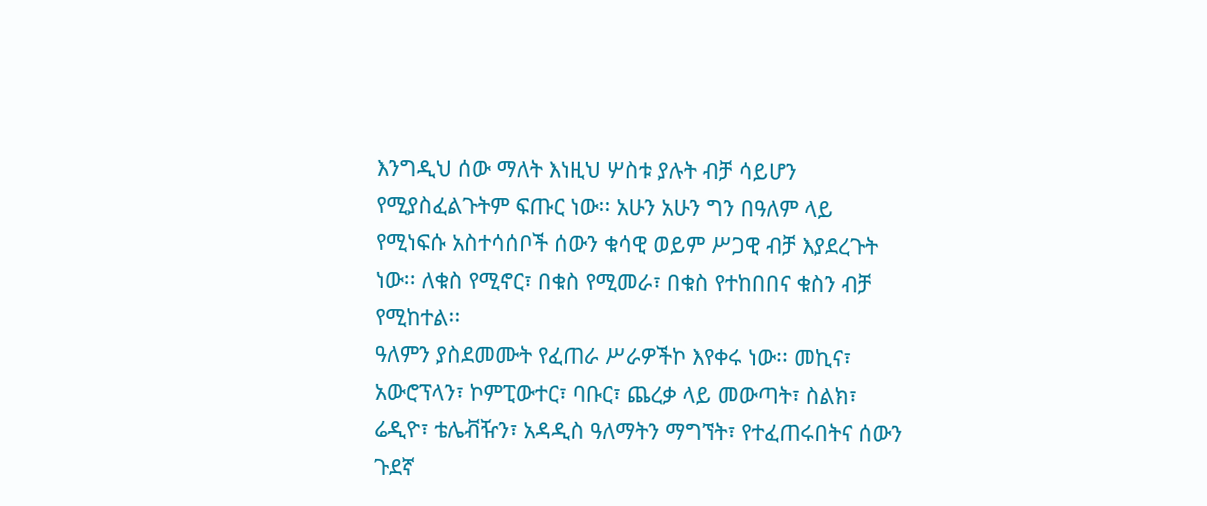እንግዲህ ሰው ማለት እነዚህ ሦስቱ ያሉት ብቻ ሳይሆን የሚያስፈልጉትም ፍጡር ነው፡፡ አሁን አሁን ግን በዓለም ላይ የሚነፍሱ አስተሳሰቦች ሰውን ቁሳዊ ወይም ሥጋዊ ብቻ እያደረጉት ነው፡፡ ለቁስ የሚኖር፣ በቁስ የሚመራ፣ በቁስ የተከበበና ቁስን ብቻ የሚከተል፡፡
ዓለምን ያስደመሙት የፈጠራ ሥራዎችኮ እየቀሩ ነው፡፡ መኪና፣ አውሮፕላን፣ ኮምፒውተር፣ ባቡር፣ ጨረቃ ላይ መውጣት፣ ስልክ፣ ሬዲዮ፣ ቴሌቭዥን፣ አዳዲስ ዓለማትን ማግኘት፣ የተፈጠሩበትና ሰውን ጉደኛ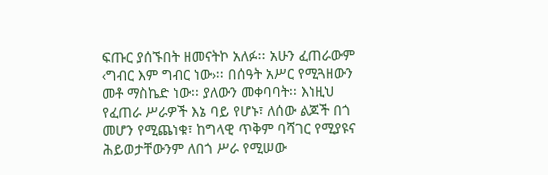ፍጡር ያሰኙበት ዘመናትኮ አለፉ፡፡ አሁን ፈጠራውም ‹ግብር እም ግብር ነው›፡፡ በሰዓት አሥር የሚጓዘውን መቶ ማስኬድ ነው፡፡ ያለውን መቀባባት፡፡ እነዚህ የፈጠራ ሥራዎች እኔ ባይ የሆኑ፣ ለሰው ልጆች በጎ መሆን የሚጨነቁ፣ ከግላዊ ጥቅም ባሻገር የሚያዩና ሕይወታቸውንም ለበጎ ሥራ የሚሠው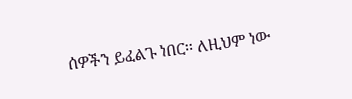ሰዎችን ይፈልጉ ነበር፡፡ ለዚህም ነው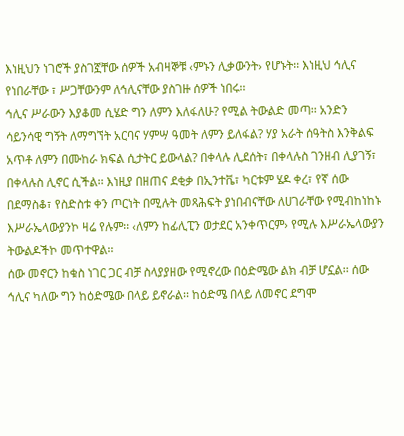እነዚህን ነገሮች ያስገኟቸው ሰዎች አብዛኞቹ ‹ምኑን ሊቃውንት› የሆኑት፡፡ እነዚህ ኅሊና የነበራቸው ፣ ሥጋቸውንም ለኅሊናቸው ያስገዙ ሰዎች ነበሩ፡፡
ኅሊና ሥራውን እያቆመ ሲሄድ ግን ለምን እለፋለሁ? የሚል ትውልድ መጣ፡፡ አንድን ሳይንሳዊ ግኝት ለማግኘት አርባና ሃምሣ ዓመት ለምን ይለፋል? ሃያ አራት ሰዓትስ እንቅልፍ አጥቶ ለምን በሙከራ ክፍል ሲታትር ይውላል? በቀላሉ ሊደሰት፣ በቀላሉስ ገንዘብ ሊያገኝ፣ በቀላሉስ ሊኖር ሲችል፡፡ እነዚያ በዘጠና ደቂቃ በኢንተቬ፣ ካርቱም ሄዶ ቀረ፣ የኛ ሰው በደማስቆ፣ የስድስቱ ቀን ጦርነት በሚሉት መጻሕፍት ያነበብናቸው ለሀገራቸው የሚብከነከኑ እሥራኤላውያንኮ ዛሬ የሉም፡፡ ‹ለምን ከፊሊፒን ወታደር አንቀጥርም› የሚሉ እሥራኤላውያን ትውልዶችኮ መጥተዋል፡፡
ሰው መኖርን ከቁስ ነገር ጋር ብቻ ስላያያዘው የሚኖረው በዕድሜው ልክ ብቻ ሆኗል፡፡ ሰው ኅሊና ካለው ግን ከዕድሜው በላይ ይኖራል፡፡ ከዕድሜ በላይ ለመኖር ደግሞ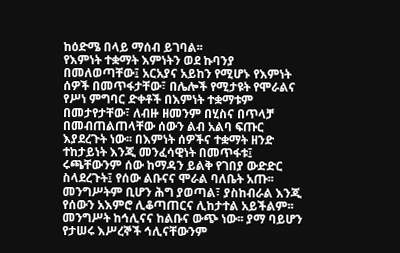ከዕድሜ በላይ ማሰብ ይገባል፡፡
የእምነት ተቋማት እምነትን ወደ ኩባንያ በመለወጣቸው፤ አርአያና አይከን የሚሆኑ የእምነት ሰዎች በመጥፋታቸው፣ በሌሎች የሚታዩት የሞራልና የሥነ ምግባር ድቀቶች በእምነት ተቋማቱም በመታየታቸው፣ ለብዙ ዘመንም በሂስና በጥላቻ በመብጠልጠላቸው ሰውን ልብ አልባ ፍጡር እያደረጉት ነው፡፡ በእምነት ሰዎችና ተቋማት ዘንድ ተከታይነት እንጂ መንፈሳዊነት በመጥፋቱ፤ ሩጫቸውንም ሰው ከማዳን ይልቅ የገበያ ውድድር ስላደረጉት፤ የሰው ልቡናና ሞራል ባለቤት አጡ፡፡
መንግሥትም ቢሆን ሕግ ያወጣል፣ ያስከብራል እንጂ የሰውን አእምሮ ሊቆጣጠርና ሊከታተል አይችልም፡፡ መንግሥት ከኅሊናና ከልቡና ውጭ ነው፡፡ ያማ ባይሆን የታሠሩ እሥረኞች ኅሊናቸውንም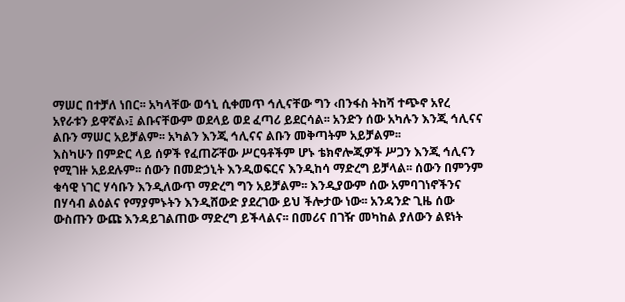ማሠር በተቻለ ነበር፡፡ አካላቸው ወኅኒ ሲቀመጥ ኅሊናቸው ግን ‹በንፋስ ትከሻ ተጭኖ አየረ አየራቱን ይዋኛል›፤ ልቡናቸውም ወደላይ ወደ ፈጣሪ ይደርሳል፡፡ አንድን ሰው አካሉን እንጂ ኅሊናና ልቡን ማሠር አይቻልም፡፡ አካልን እንጂ ኅሊናና ልቡን መቅጣትም አይቻልም፡፡
እስካሁን በምድር ላይ ሰዎች የፈጠሯቸው ሥርዓቶችም ሆኑ ቴክኖሎጂዎች ሥጋን እንጂ ኅሊናን የሚገዙ አይደሉም፡፡ ሰውን በመድኃኒት እንዲወፍርና እንዲከሳ ማድረግ ይቻላል፡፡ ሰውን በምንም ቁሳዊ ነገር ሃሳቡን እንዲለውጥ ማድረግ ግን አይቻልም፡፡ እንዲያውም ሰው አምባገነኖችንና በሃሳብ ልዕልና የማያምኑትን እንዲሸውድ ያደረገው ይህ ችሎታው ነው፡፡ አንዳንድ ጊዜ ሰው ውስጡን ውጩ እንዳይገልጠው ማድረግ ይችላልና፡፡ በመሪና በገዥ መካከል ያለውን ልዩነት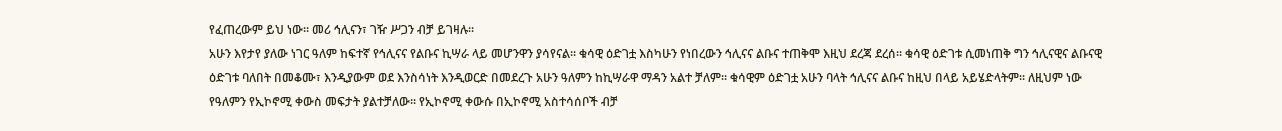የፈጠረውም ይህ ነው፡፡ መሪ ኅሊናን፣ ገዥ ሥጋን ብቻ ይገዛሉ፡፡
አሁን እየታየ ያለው ነገር ዓለም ከፍተኛ የኅሊናና የልቡና ኪሣራ ላይ መሆንዋን ያሳየናል፡፡ ቁሳዊ ዕድገቷ እስካሁን የነበረውን ኅሊናና ልቡና ተጠቅሞ እዚህ ደረጃ ደረሰ፡፡ ቁሳዊ ዕድገቱ ሲመነጠቅ ግን ኅሊናዊና ልቡናዊ ዕድገቱ ባለበት በመቆሙ፣ እንዲያውም ወደ እንስሳነት እንዲወርድ በመደረጉ አሁን ዓለምን ከኪሣራዋ ማዳን አልተ ቻለም፡፡ ቁሳዊም ዕድገቷ አሁን ባላት ኅሊናና ልቡና ከዚህ በላይ አይሄድላትም፡፡ ለዚህም ነው የዓለምን የኢኮኖሚ ቀውስ መፍታት ያልተቻለው፡፡ የኢኮኖሚ ቀውሱ በኢኮኖሚ አስተሳሰቦች ብቻ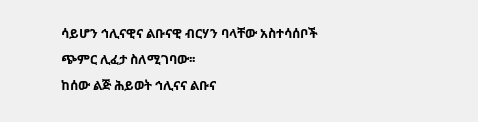ሳይሆን ኅሊናዊና ልቡናዊ ብርሃን ባላቸው አስተሳሰቦች ጭምር ሊፈታ ስለሚገባው፡፡
ከሰው ልጅ ሕይወት ኅሊናና ልቡና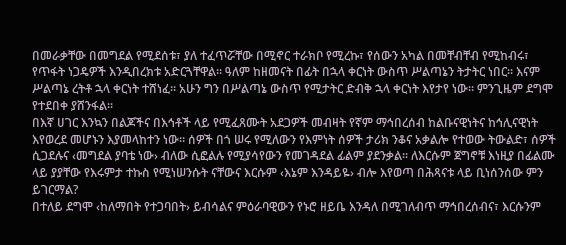በመራቃቸው በመግደል የሚደሰቱ፣ ያለ ተፈጥሯቸው በሚኖር ተራክቦ የሚረኩ፣ የሰውን አካል በመቸብቸብ የሚከብሩ፣ የጥፋት ነጋዴዎች እንዲበረክቱ አድርጓቸዋል፡፡ ዓለም ከዘመናት በፊት በኋላ ቀርነት ውስጥ ሥልጣኔን ትታትር ነበር፡፡ እናም ሥልጣኔ ረትቶ ኋላ ቀርነት ተሸነፈ፡፡ አሁን ግን በሥልጣኔ ውስጥ የሚታትር ድብቅ ኋላ ቀርነት እየታየ ነው፡፡ ምንጊዜም ደግሞ የተደበቀ ያሸንፋል፡፡
በእኛ ሀገር እንኳን በልጆችና በእኅቶች ላይ የሚፈጸሙት አደጋዎች መብዛት የኛም ማኅበረሰብ ከልቡናዊነትና ከኅሊናዊነት እየወረደ መሆኑን እያመላከተን ነው፡፡ ሰዎች በጎ ሠሩ የሚለውን የእምነት ሰዎች ታሪክ ንቆና አቃልሎ የተወው ትውልድ፣ ሰዎች ሲጋደሉና ‹መግደል ያባቴ ነው› ብለው ሲፎልሉ የሚያሳየውን የመገዳደል ፊልም ያደንቃል፡፡ ለእርሱም ጀግኖቹ እነዚያ በፊልሙ ላይ ያያቸው የእሩምታ ተኩስ የሚነሠንሱት ናቸውና እርሱም ‹እኔም እንዳይዬ› ብሎ እየወጣ በሕጻናቱ ላይ ቢነሰንሰው ምን ይገርማል?
በተለይ ደግሞ ‹ከለማበት የተጋባበት› ይብሳልና ምዕራባዊውን የኑሮ ዘይቤ እንዳለ በሚገለብጥ ማኅበረሰብና፣ እርሱንም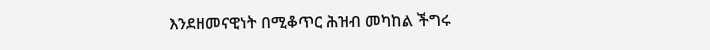እንደዘመናዊነት በሚቆጥር ሕዝብ መካከል ችግሩ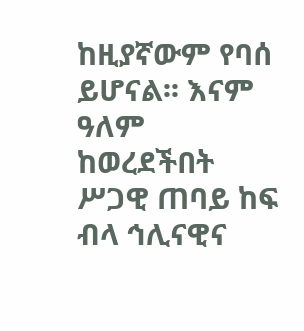ከዚያኛውም የባሰ ይሆናል፡፡ እናም ዓለም ከወረደችበት ሥጋዊ ጠባይ ከፍ ብላ ኅሊናዊና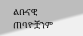ልቡናዊ ጠባዮቿንም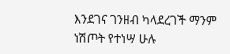እንደገና ገንዘብ ካላደረገች ማንም ነሽጦት የተነሣ ሁሉ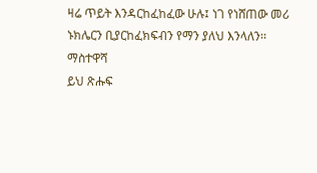ዛሬ ጥይት እንዳርከፈከፈው ሁሉ፤ ነገ የነሸጠው መሪ ኑክሌርን ቢያርከፈክፍብን የማን ያለህ እንላለን፡፡
ማስተዋሻ
ይህ ጽሑፍ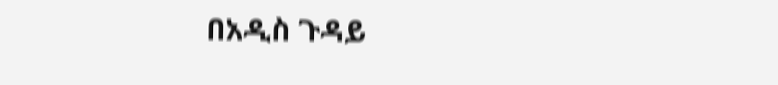በአዲስ ጉዳይ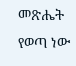መጽሔት የወጣ ነው